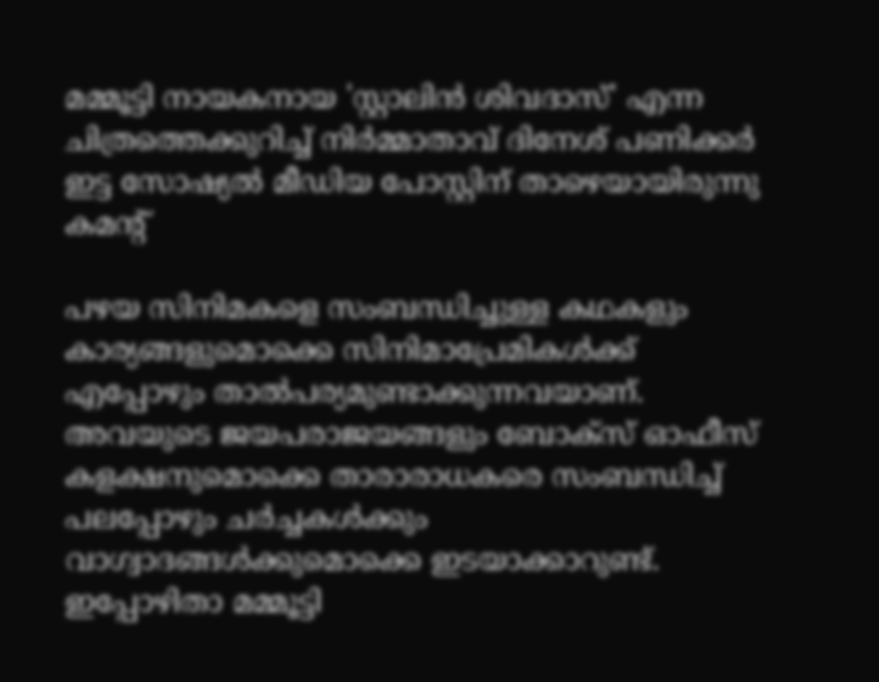മമ്മൂട്ടി നായകനായ 'സ്റ്റാലിൻ ശിവദാസ്' എന്ന ചിത്രത്തെക്കുറിച്ച് നിർമ്മാതാവ് ദിനേശ് പണിക്കർ ഇട്ട സോഷ്യൽ മീഡിയ പോസ്റ്റിന് താഴെയായിരുന്നു കമന്‍റ്

പഴയ സിനിമകളെ സംബന്ധിച്ചുള്ള കഥകളും കാര്യങ്ങളുമൊക്കെ സിനിമാപ്രേമികള്‍ക്ക് എപ്പോഴും താല്‍പര്യമുണ്ടാക്കുന്നവയാണ്. അവയുടെ ജയപരാജയങ്ങളും ബോക്സ് ഓഫീസ് കളക്ഷനുമൊക്കെ താരാരാധകരെ സംബന്ധിച്ച് പലപ്പോഴും ചര്‍ച്ചകള്‍ക്കും വാഗ്വാദങ്ങള്‍ക്കുമൊക്കെ ഇടയാക്കാറുണ്ട്. ഇപ്പോഴിതാ മമ്മൂട്ടി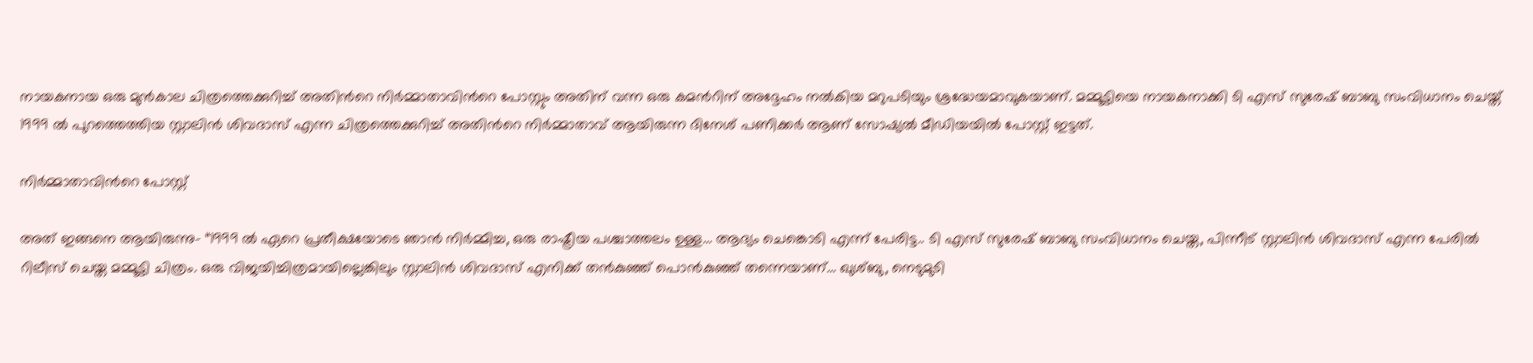നായകനായ ഒരു മുന്‍കാല ചിത്രത്തെക്കുറിച്ച് അതിന്‍റെ നിര്‍മ്മാതാവിന്‍റെ പോസ്റ്റും അതിന് വന്ന ഒരു കമന്‍റിന് അദ്ദേഹം നല്‍കിയ മറുപടിയും ശ്രദ്ധേയമാവുകയാണ്. മമ്മൂട്ടിയെ നായകനാക്കി ടി എസ് സുരേഷ് ബാബു സംവിധാനം ചെയ്ത് 1999 ല്‍ പുറത്തെത്തിയ സ്റ്റാലിന്‍ ശിവദാസ് എന്ന ചിത്രത്തെക്കുറിച്ച് അതിന്‍റെ നിര്‍മ്മാതാവ് ആയിരുന്ന ദിനേശ് പണിക്കര്‍ ആണ് സോഷ്യല്‍ മീഡിയയില്‍ പോസ്റ്റ് ഇട്ടത്.

നിര്‍മ്മാതാവിന്‍റെ പോസ്റ്റ്

അത് ഇങ്ങനെ ആയിരുന്നു- “1999 ൽ ഏറെ പ്രതീക്ഷയോടെ ഞാൻ നിർമ്മിച്ച, ഒരു രാഷ്ട്രീയ പശ്ചാത്തലം ഉള്ള... ആദ്യം ചെങ്കൊടി എന്ന് പേരിട്ട.. ടി എസ് സുരേഷ് ബാബു സംവിധാനം ചെയ്ത, പിന്നീട് സ്റ്റാലിൻ ശിവദാസ് എന്ന പേരിൽ റിലീസ് ചെയ്ത മമ്മൂട്ടി ചിത്രം. ഒരു വിജയിച്ചിത്രമായില്ലെങ്കിലും സ്റ്റാലിൻ ശിവദാസ് എനിക്ക് തൻകുഞ്ഞ് പൊൻകുഞ്ഞ് തന്നെയാണ്... ഖുശ്ബു, നെടുമുടി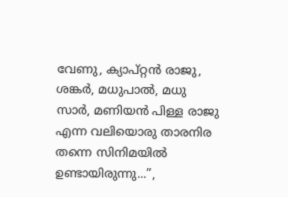വേണു, ക്യാപ്റ്റൻ രാജു, ശങ്കർ, മധുപാൽ, മധു സാര്‍, മണിയൻ പിള്ള രാജു എന്ന വലിയൊരു താരനിര തന്നെ സിനിമയിൽ ഉണ്ടായിരുന്നു...”,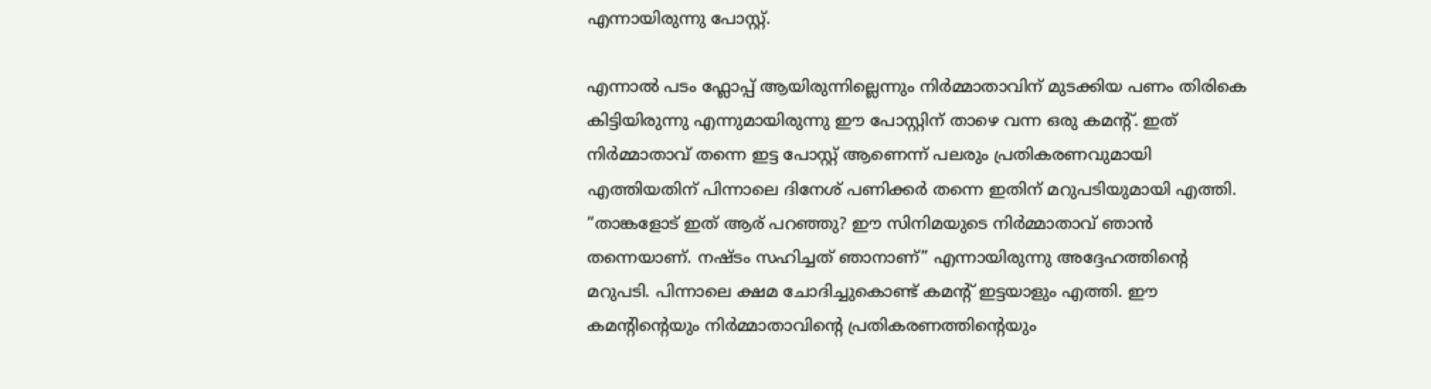എന്നായിരുന്നു പോസ്റ്റ്.

എന്നാല്‍ പടം ഫ്ലോപ്പ് ആയിരുന്നില്ലെന്നും നിര്‍മ്മാതാവിന് മുടക്കിയ പണം തിരികെ കിട്ടിയിരുന്നു എന്നുമായിരുന്നു ഈ പോസ്റ്റിന് താഴെ വന്ന ഒരു കമന്‍റ്. ഇത് നിര്‍മ്മാതാവ് തന്നെ ഇട്ട പോസ്റ്റ് ആണെന്ന് പലരും പ്രതികരണവുമായി എത്തിയതിന് പിന്നാലെ ദിനേശ് പണിക്കര്‍ തന്നെ ഇതിന് മറുപടിയുമായി എത്തി. “താങ്കളോട് ഇത് ആര് പറഞ്ഞു? ഈ സിനിമയുടെ നിര്‍മ്മാതാവ് ഞാന്‍ തന്നെയാണ്. നഷ്ടം സഹിച്ചത് ഞാനാണ്” എന്നായിരുന്നു അദ്ദേഹത്തിന്‍റെ മറുപടി. പിന്നാലെ ക്ഷമ ചോദിച്ചുകൊണ്ട് കമന്‍റ് ഇട്ടയാളും എത്തി. ഈ കമന്‍റിന്‍റെയും നിര്‍മ്മാതാവിന്‍റെ പ്രതികരണത്തിന്‍റെയും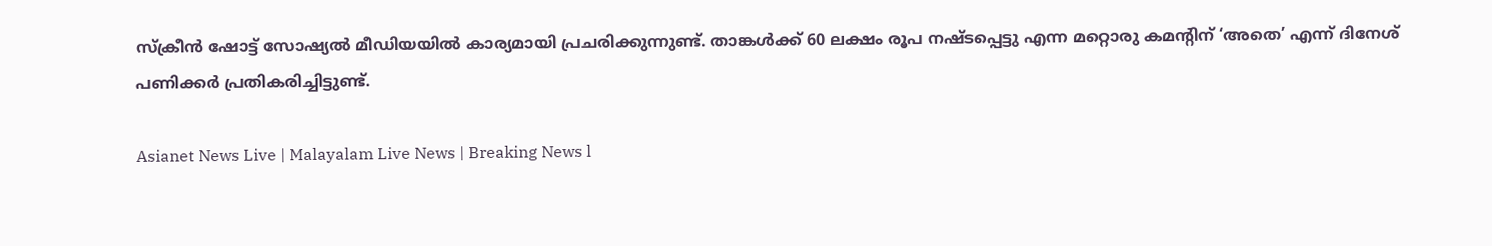സ്ക്രീന്‍ ഷോട്ട് സോഷ്യല്‍ മീഡിയയില്‍ കാര്യമായി പ്രചരിക്കുന്നുണ്ട്. താങ്കള്‍ക്ക് 60 ലക്ഷം രൂപ നഷ്ടപ്പെട്ടു എന്ന മറ്റൊരു കമന്‍റിന് ‘അതെ’ എന്ന് ദിനേശ് പണിക്കര്‍ പ്രതികരിച്ചിട്ടുണ്ട്.

Asianet News Live | Malayalam Live News | Breaking News l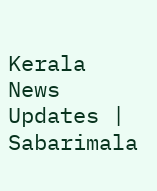Kerala News Updates | Sabarimala